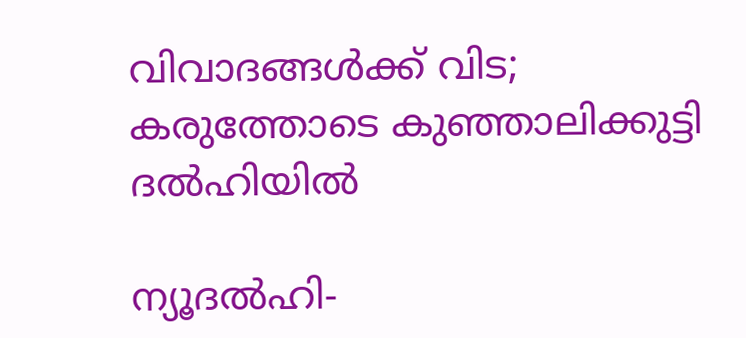വിവാദങ്ങള്‍ക്ക് വിട; കരുത്തോടെ കുഞ്ഞാലിക്കുട്ടി ദല്‍ഹിയില്‍

ന്യൂദല്‍ഹി-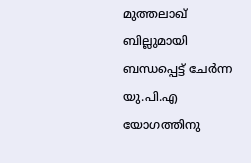മുത്തലാഖ് ബില്ലുമായി ബന്ധപ്പെട്ട് ചേര്‍ന്ന യു.പി.എ യോഗത്തിനു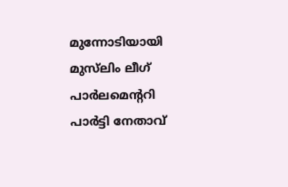മുന്നോടിയായി മുസ്‌ലിം ലീഗ് പാര്‍ലമെന്ററി പാര്‍ട്ടി നേതാവ്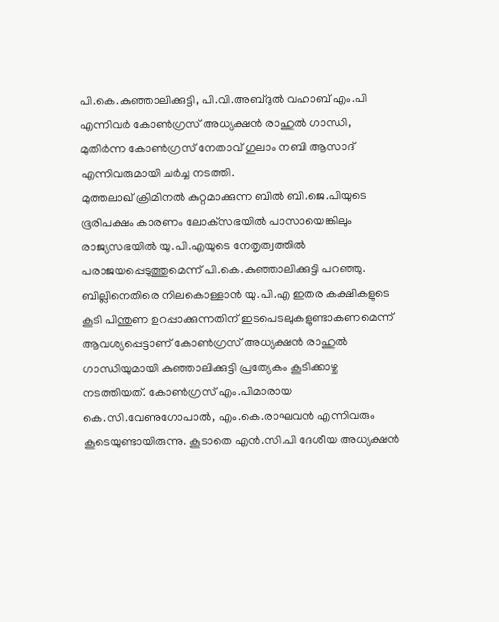പി.കെ.കുഞ്ഞാലിക്കുട്ടി, പി.വി.അബ്ദുല്‍ വഹാബ് എം.പി എന്നിവര്‍ കോണ്‍ഗ്രസ് അധ്യക്ഷന്‍ രാഹുല്‍ ഗാന്ധി, മുതിര്‍ന്ന കോണ്‍ഗ്രസ് നേതാവ് ഗുലാം നബി ആസാദ് എന്നിവരുമായി ചര്‍ച്ച നടത്തി.
മുത്തലാഖ് ക്രിമിനല്‍ കുറ്റമാക്കുന്ന ബില്‍ ബി.ജെ.പിയുടെ ഭൂരിപക്ഷം കാരണം ലോക്‌സഭയില്‍ പാസായെങ്കിലും രാജ്യസഭയില്‍ യു.പി.എയുടെ നേതൃത്വത്തില്‍ പരാജയപ്പെടുത്തുമെന്ന് പി.കെ.കുഞ്ഞാലിക്കുട്ടി പറഞ്ഞു.  ബില്ലിനെതിരെ നിലകൊള്ളാന്‍ യു.പി.എ ഇതര കക്ഷികളുടെ കൂടി പിന്തുണ ഉറപ്പാക്കുന്നതിന് ഇടപെടലുകളുണ്ടാകണമെന്ന് ആവശ്യപ്പെട്ടാണ് കോണ്‍ഗ്രസ് അധ്യക്ഷന്‍ രാഹുല്‍ ഗാന്ധിയുമായി കുഞ്ഞാലിക്കുട്ടി പ്രത്യേകം കൂടിക്കാഴ്ച നടത്തിയത്. കോണ്‍ഗ്രസ് എം.പിമാരായ കെ.സി.വേണുഗോപാല്‍, എം.കെ.രാഘവന്‍ എന്നിവരും കൂടെയുണ്ടായിരുന്നു. കൂടാതെ എന്‍.സി.പി ദേശീയ അധ്യക്ഷന്‍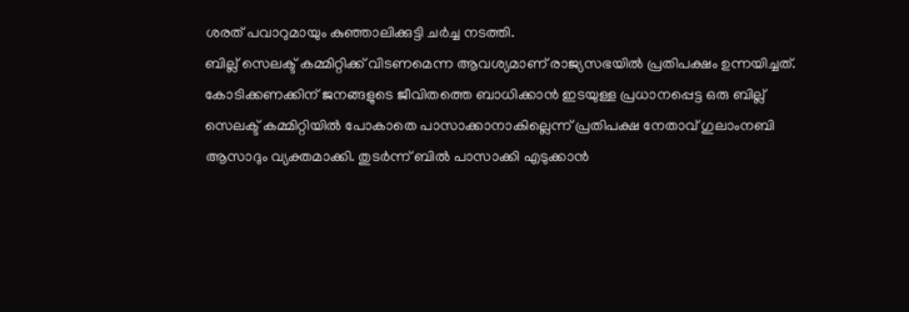ശരത് പവാറുമായും കുഞ്ഞാലിക്കുട്ടി ചര്‍ച്ച നടത്തി.
ബില്ല് സെലക്ട് കമ്മിറ്റിക്ക് വിടണമെന്ന ആവശ്യമാണ് രാജ്യസഭയില്‍ പ്രതിപക്ഷം ഉന്നയിച്ചത്. കോടിക്കണക്കിന് ജനങ്ങളുടെ ജീവിതത്തെ ബാധിക്കാന്‍ ഇടയുള്ള പ്രധാനപ്പെട്ട ഒരു ബില്ല് സെലക്ട് കമ്മിറ്റിയില്‍ പോകാതെ പാസാക്കാനാകില്ലെന്ന് പ്രതിപക്ഷ നേതാവ് ഗുലാംനബി ആസാദും വ്യക്തമാക്കി. തുടര്‍ന്ന് ബില്‍ പാസാക്കി എടുക്കാന്‍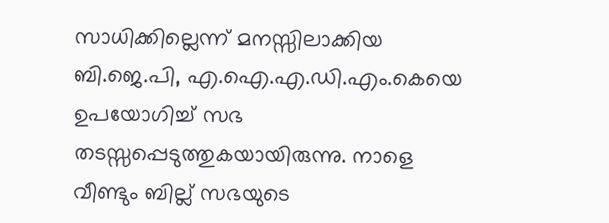സാധിക്കില്ലെന്ന് മനസ്സിലാക്കിയ ബി.ജെ.പി, എ.ഐ.എ.ഡി.എം.കെയെ ഉപയോഗിച്ച് സഭ തടസ്സപ്പെടുത്തുകയായിരുന്നു. നാളെ വീണ്ടും ബില്ല് സഭയുടെ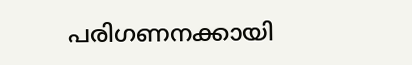പരിഗണനക്കായി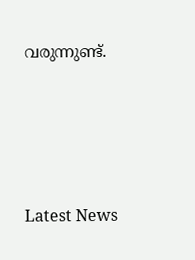വരുന്നുണ്ട്.




Latest News